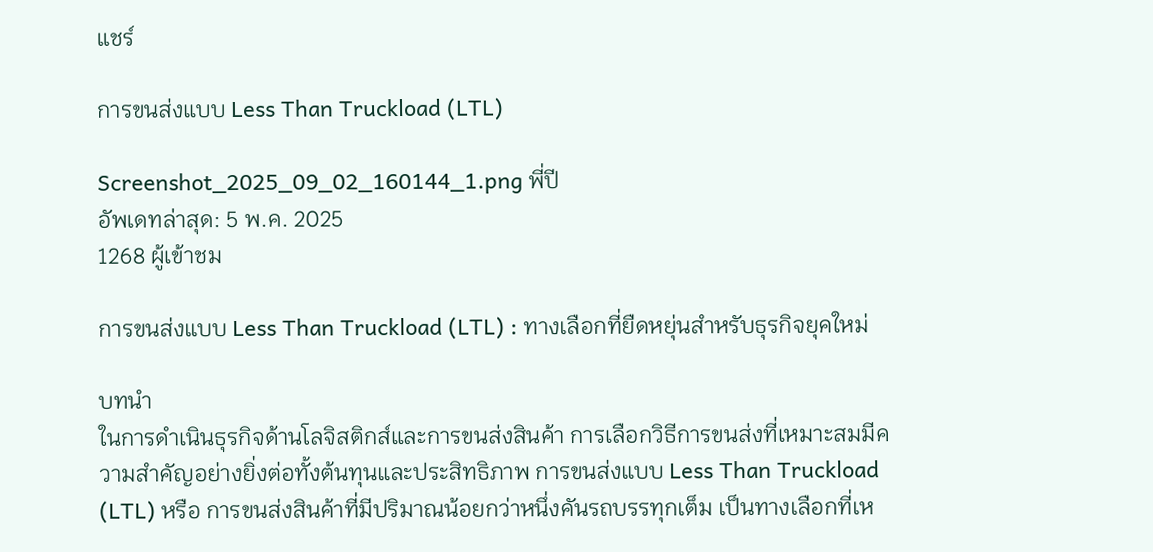แชร์

การขนส่งแบบ Less Than Truckload (LTL)

Screenshot_2025_09_02_160144_1.png พี่ปี
อัพเดทล่าสุด: 5 พ.ค. 2025
1268 ผู้เข้าชม

การขนส่งแบบ Less Than Truckload (LTL) : ทางเลือกที่ยืดหยุ่นสำหรับธุรกิจยุคใหม่

บทนำ
ในการดำเนินธุรกิจด้านโลจิสติกส์และการขนส่งสินค้า การเลือกวิธีการขนส่งที่เหมาะสมมีความสำคัญอย่างยิ่งต่อทั้งต้นทุนและประสิทธิภาพ การขนส่งแบบ Less Than Truckload (LTL) หรือ การขนส่งสินค้าที่มีปริมาณน้อยกว่าหนึ่งคันรถบรรทุกเต็ม เป็นทางเลือกที่เห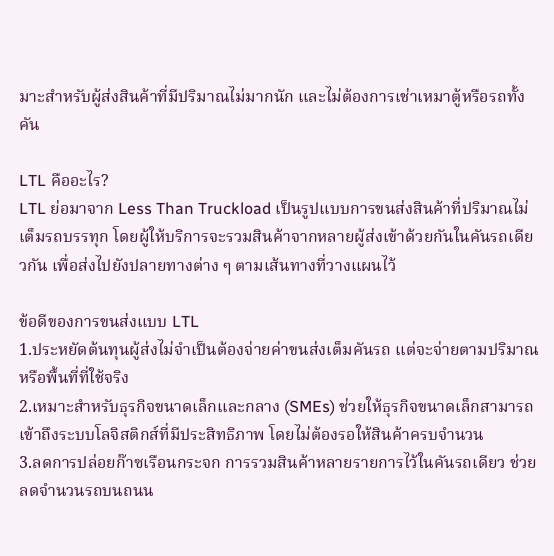มาะสำหรับผู้ส่งสินค้าที่มีปริมาณไม่มากนัก และไม่ต้องการเช่าเหมาตู้หรือรถทั้งคัน

LTL คืออะไร?
LTL ย่อมาจาก Less Than Truckload เป็นรูปแบบการขนส่งสินค้าที่ปริมาณไม่เต็มรถบรรทุก โดยผู้ให้บริการจะรวมสินค้าจากหลายผู้ส่งเข้าด้วยกันในคันรถเดียวกัน เพื่อส่งไปยังปลายทางต่าง ๆ ตามเส้นทางที่วางแผนไว้

ข้อดีของการขนส่งแบบ LTL
1.ประหยัดต้นทุนผู้ส่งไม่จำเป็นต้องจ่ายค่าขนส่งเต็มคันรถ แต่จะจ่ายตามปริมาณหรือพื้นที่ที่ใช้จริง
2.เหมาะสำหรับธุรกิจขนาดเล็กและกลาง (SMEs) ช่วยให้ธุรกิจขนาดเล็กสามารถเข้าถึงระบบโลจิสติกส์ที่มีประสิทธิภาพ โดยไม่ต้องรอให้สินค้าครบจำนวน
3.ลดการปล่อยก๊าซเรือนกระจก การรวมสินค้าหลายรายการไว้ในคันรถเดียว ช่วยลดจำนวนรถบนถนน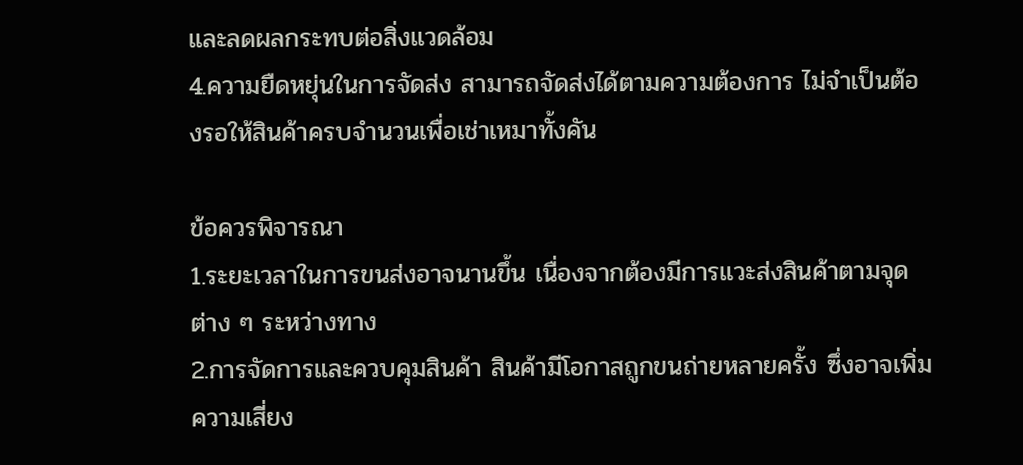และลดผลกระทบต่อสิ่งแวดล้อม
4.ความยืดหยุ่นในการจัดส่ง สามารถจัดส่งได้ตามความต้องการ ไม่จำเป็นต้องรอให้สินค้าครบจำนวนเพื่อเช่าเหมาทั้งคัน

ข้อควรพิจารณา
1.ระยะเวลาในการขนส่งอาจนานขึ้น เนื่องจากต้องมีการแวะส่งสินค้าตามจุดต่าง ๆ ระหว่างทาง
2.การจัดการและควบคุมสินค้า สินค้ามีโอกาสถูกขนถ่ายหลายครั้ง ซึ่งอาจเพิ่มความเสี่ยง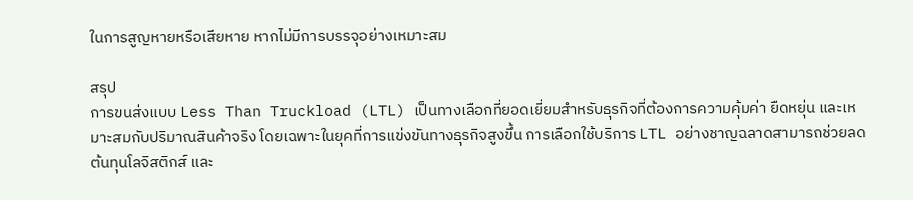ในการสูญหายหรือเสียหาย หากไม่มีการบรรจุอย่างเหมาะสม

สรุป
การขนส่งแบบ Less Than Truckload (LTL) เป็นทางเลือกที่ยอดเยี่ยมสำหรับธุรกิจที่ต้องการความคุ้มค่า ยืดหยุ่น และเหมาะสมกับปริมาณสินค้าจริง โดยเฉพาะในยุคที่การแข่งขันทางธุรกิจสูงขึ้น การเลือกใช้บริการ LTL อย่างชาญฉลาดสามารถช่วยลดต้นทุนโลจิสติกส์ และ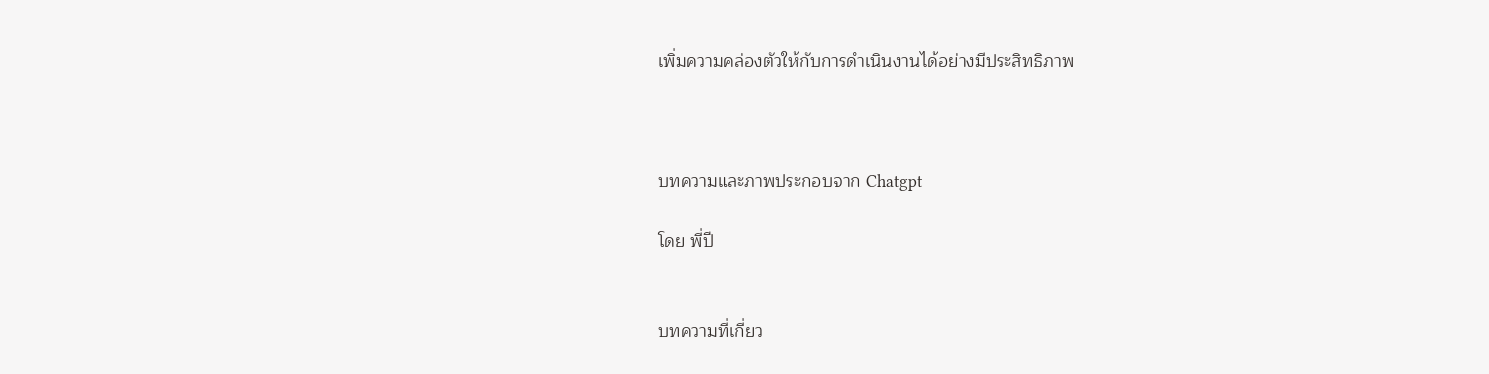เพิ่มความคล่องตัวให้กับการดำเนินงานได้อย่างมีประสิทธิภาพ



บทความและภาพประกอบจาก Chatgpt

โดย พี่ปี


บทความที่เกี่ยว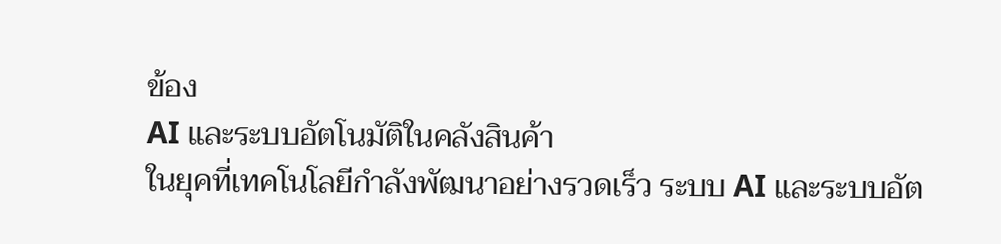ข้อง
AI และระบบอัตโนมัติในคลังสินค้า
ในยุคที่เทคโนโลยีกำลังพัฒนาอย่างรวดเร็ว ระบบ AI และระบบอัต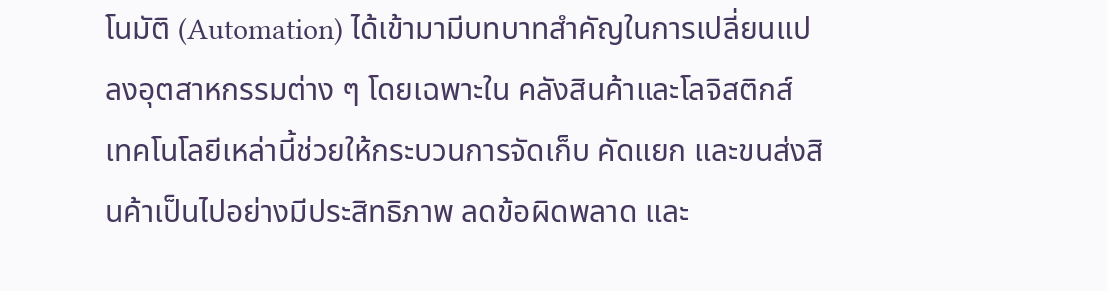โนมัติ (Automation) ได้เข้ามามีบทบาทสำคัญในการเปลี่ยนแปลงอุตสาหกรรมต่าง ๆ โดยเฉพาะใน คลังสินค้าและโลจิสติกส์ เทคโนโลยีเหล่านี้ช่วยให้กระบวนการจัดเก็บ คัดแยก และขนส่งสินค้าเป็นไปอย่างมีประสิทธิภาพ ลดข้อผิดพลาด และ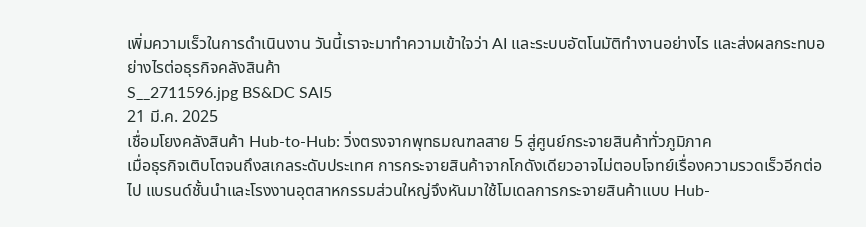เพิ่มความเร็วในการดำเนินงาน วันนี้เราจะมาทำความเข้าใจว่า AI และระบบอัตโนมัติทำงานอย่างไร และส่งผลกระทบอย่างไรต่อธุรกิจคลังสินค้า
S__2711596.jpg BS&DC SAI5
21 มี.ค. 2025
เชื่อมโยงคลังสินค้า Hub-to-Hub: วิ่งตรงจากพุทธมณฑลสาย 5 สู่ศูนย์กระจายสินค้าทั่วภูมิภาค
เมื่อธุรกิจเติบโตจนถึงสเกลระดับประเทศ การกระจายสินค้าจากโกดังเดียวอาจไม่ตอบโจทย์เรื่องความรวดเร็วอีกต่อไป แบรนด์ชั้นนำและโรงงานอุตสาหกรรมส่วนใหญ่จึงหันมาใช้โมเดลการกระจายสินค้าแบบ Hub-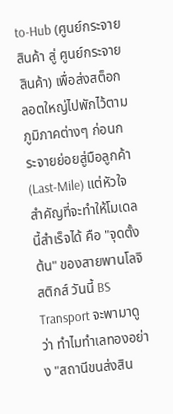to-Hub (ศูนย์กระจายสินค้า สู่ ศูนย์กระจายสินค้า) เพื่อส่งสต็อกลอตใหญ่ไปพักไว้ตามภูมิภาคต่างๆ ก่อนกระจายย่อยสู่มือลูกค้า (Last-Mile) แต่หัวใจสำคัญที่จะทำให้โมเดลนี้สำเร็จได้ คือ "จุดตั้งต้น" ของสายพานโลจิสติกส์ วันนี้ BS Transport จะพามาดูว่า ทำไมทำเลทองอย่าง "สถานีขนส่งสิน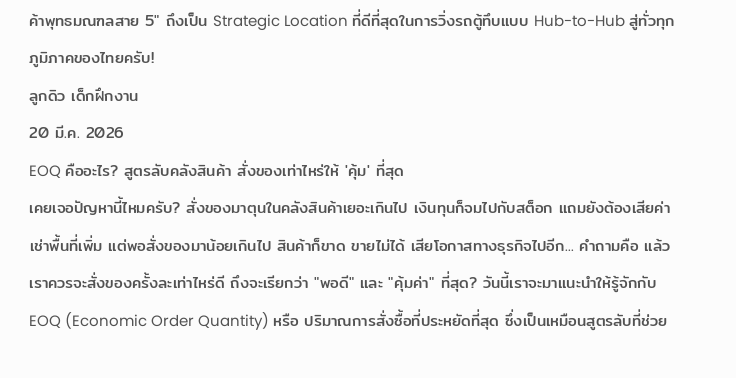ค้าพุทธมณฑลสาย 5" ถึงเป็น Strategic Location ที่ดีที่สุดในการวิ่งรถตู้ทึบแบบ Hub-to-Hub สู่ทั่วทุกภูมิภาคของไทยครับ!
ลูกดิว เด็กฝึกงาน
20 มี.ค. 2026
EOQ คืออะไร? สูตรลับคลังสินค้า สั่งของเท่าไหร่ให้ 'คุ้ม' ที่สุด
เคยเจอปัญหานี้ไหมครับ? สั่งของมาตุนในคลังสินค้าเยอะเกินไป เงินทุนก็จมไปกับสต็อก แถมยังต้องเสียค่าเช่าพื้นที่เพิ่ม แต่พอสั่งของมาน้อยเกินไป สินค้าก็ขาด ขายไม่ได้ เสียโอกาสทางธุรกิจไปอีก... คำถามคือ แล้วเราควรจะสั่งของครั้งละเท่าไหร่ดี ถึงจะเรียกว่า "พอดี" และ "คุ้มค่า" ที่สุด? วันนี้เราจะมาแนะนำให้รู้จักกับ EOQ (Economic Order Quantity) หรือ ปริมาณการสั่งซื้อที่ประหยัดที่สุด ซึ่งเป็นเหมือนสูตรลับที่ช่วย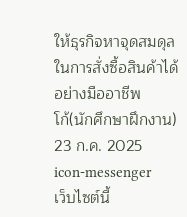ให้ธุรกิจหาจุดสมดุลในการสั่งซื้อสินค้าได้อย่างมืออาชีพ
โก้(นักศึกษาฝึกงาน)
23 ก.ค. 2025
icon-messenger
เว็บไซต์นี้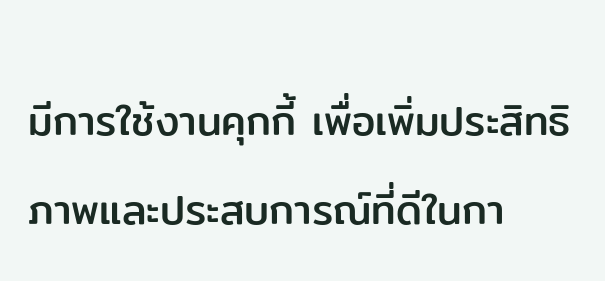มีการใช้งานคุกกี้ เพื่อเพิ่มประสิทธิภาพและประสบการณ์ที่ดีในกา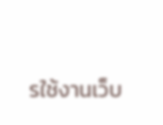รใช้งานเว็บ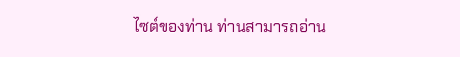ไซต์ของท่าน ท่านสามารถอ่าน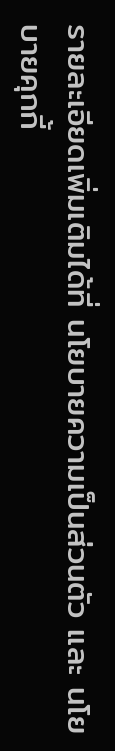รายละเอียดเพิ่มเติมได้ที่ นโยบายความเป็นส่วนตัว และ นโยบายคุกกี้